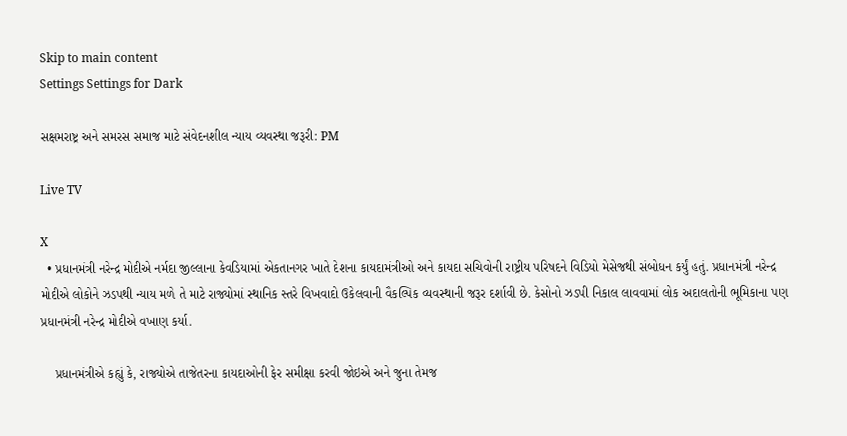Skip to main content
Settings Settings for Dark

સક્ષમરાષ્ટ્ર અને સમરસ સમાજ માટે સંવેદનશીલ ન્યાય વ્યવસ્થા જરૂરી: PM

Live TV

X
  • પ્રધાનમંત્રી નરેન્દ્ર મોદીએ નર્મદા જીલ્લાના કેવડિયામાં એકતાનગર ખાતે દેશના કાયદામંત્રીઓ અને કાયદા સચિવોની રાષ્ટ્રીય પરિષદને વિડિયો મેસેજથી સંબોધન કર્યું હતું. પ્રધાનમંત્રી નરેન્દ્ર મોદીએ લોકોને ઝડપથી ન્યાય મળે તે માટે રાજ્યોમાં સ્થાનિક સ્તરે વિખવાદો ઉકેલવાની વૈકલ્પિક વ્યવસ્થાની જરૂર દર્શાવી છે. કેસોનો ઝડપી નિકાલ લાવવામાં લોક અદાલતોની ભૂમિકાના પણ પ્રધાનમંત્રી નરેન્દ્ર મોદીએ વખાણ કર્યા.

    પ્રધાનમંત્રીએ કહ્યું કે, રાજ્યોએ તાજેતરના કાયદાઓની ફેર સમીક્ષા કરવી જોઇએ અને જુના તેમજ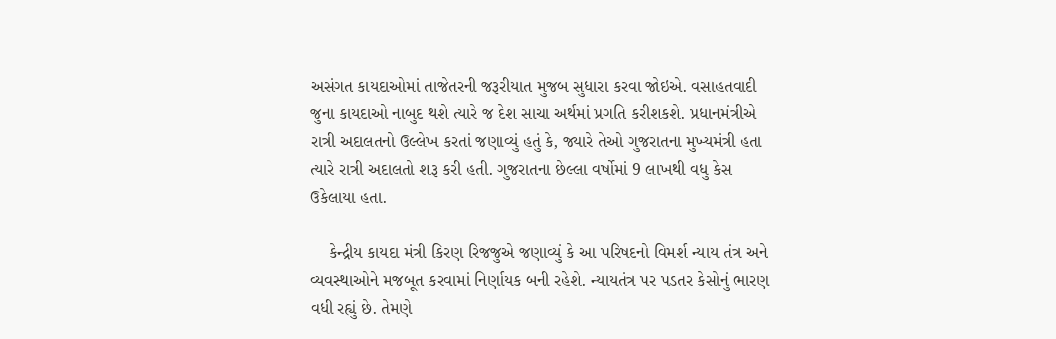અસંગત કાયદાઓમાં તાજેતરની જરૂરીયાત મુજબ સુધારા કરવા જોઇએ. વસાહતવાદી જુના કાયદાઓ નાબુદ થશે ત્યારે જ દેશ સાચા અર્થમાં પ્રગતિ કરીશકશે. પ્રધાનમંત્રીએ રાત્રી અદાલતનો ઉલ્લેખ કરતાં જણાવ્યું હતું કે, જ્યારે તેઓ ગુજરાતના મુખ્યમંત્રી હતા ત્યારે રાત્રી અદાલતો શરૂ કરી હતી. ગુજરાતના છેલ્લા વર્ષોમાં 9 લાખથી વધુ કેસ ઉકેલાયા હતા.

    કેન્દ્રીય કાયદા મંત્રી કિરણ રિજજુએ જણાવ્યું કે આ પરિષદનો વિમર્શ ન્યાય તંત્ર અને વ્યવસ્થાઓને મજબૂત કરવામાં નિર્ણાયક બની રહેશે. ન્યાયતંત્ર પર પડતર કેસોનું ભારણ વધી રહ્યું છે. તેમણે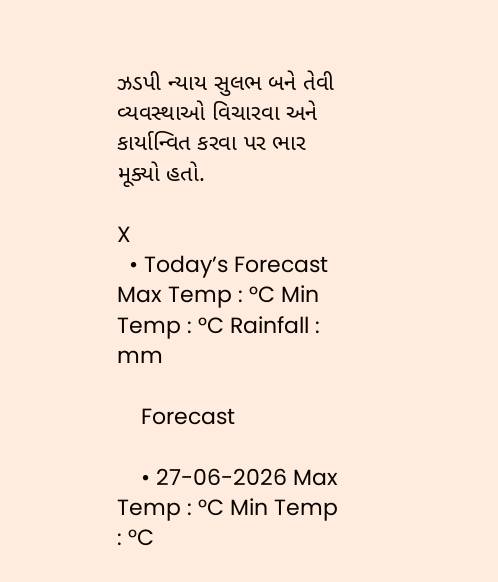ઝડપી ન્યાય સુલભ બને તેવી વ્યવસ્થાઓ વિચારવા અને કાર્યાન્વિત કરવા પર ભાર મૂક્યો હતો.

X
  • Today’s Forecast Max Temp : °C Min Temp : °C Rainfall : mm

    Forecast

    • 27-06-2026 Max Temp : °C Min Temp : °C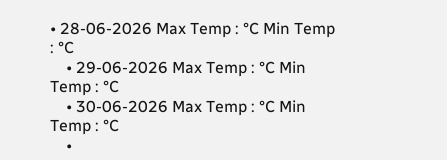• 28-06-2026 Max Temp : °C Min Temp : °C
    • 29-06-2026 Max Temp : °C Min Temp : °C
    • 30-06-2026 Max Temp : °C Min Temp : °C
    •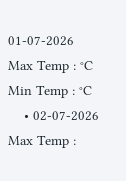01-07-2026 Max Temp : °C Min Temp : °C
    • 02-07-2026 Max Temp :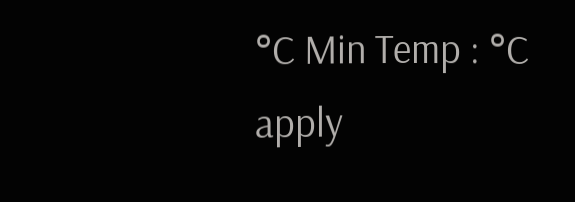°C Min Temp : °C
apply